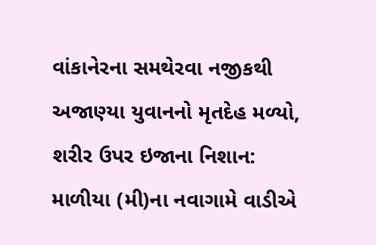વાંકાનેરના સમથેરવા નજીકથી અજાણ્યા યુવાનનો મૃતદેહ મળ્યો, શરીર ઉપર ઇજાના નિશાન: માળીયા (મી)ના નવાગામે વાડીએ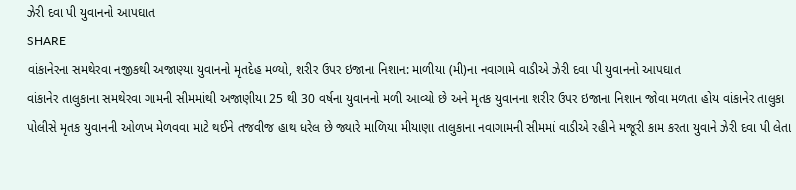ઝેરી દવા પી યુવાનનો આપઘાત
SHARE
વાંકાનેરના સમથેરવા નજીકથી અજાણ્યા યુવાનનો મૃતદેહ મળ્યો, શરીર ઉપર ઇજાના નિશાન: માળીયા (મી)ના નવાગામે વાડીએ ઝેરી દવા પી યુવાનનો આપઘાત
વાંકાનેર તાલુકાના સમથેરવા ગામની સીમમાંથી અજાણીયા 25 થી 30 વર્ષના યુવાનનો મળી આવ્યો છે અને મૃતક યુવાનના શરીર ઉપર ઇજાના નિશાન જોવા મળતા હોય વાંકાનેર તાલુકા પોલીસે મૃતક યુવાનની ઓળખ મેળવવા માટે થઈને તજવીજ હાથ ધરેલ છે જ્યારે માળિયા મીયાણા તાલુકાના નવાગામની સીમમાં વાડીએ રહીને મજૂરી કામ કરતા યુવાને ઝેરી દવા પી લેતા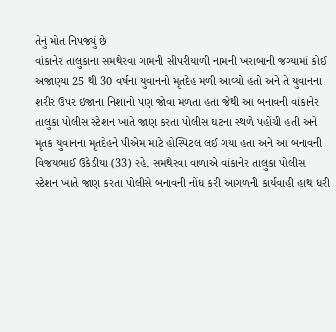તેનું મોત નિપજ્યું છે
વાંકાનેર તાલુકાના સમથેરવા ગામની સીપરીયાળી નામની ખરાબાની જગ્યામાં કોઈ અજાણ્યા 25 થી 30 વર્ષના યુવાનનો મૃતદેહ મળી આવ્યો હતો અને તે યુવાનના શરીર ઉપર ઇજાના નિશાનો પણ જોવા મળતા હતા જેથી આ બનાવની વાંકાનેર તાલુકા પોલીસ સ્ટેશન ખાતે જાણ કરતા પોલીસ ઘટના સ્થળે પહોંચી હતી અને મૃતક યુવાનના મૃતદેહને પીએમ માટે હોસ્પિટલ લઈ ગયા હતા અને આ બનાવની વિજયભાઈ ઉકેડીયા (33) રહે. સમથેરવા વાળાએ વાંકાનેર તાલુકા પોલીસ સ્ટેશન ખાતે જાણ કરતા પોલીસે બનાવની નોંધ કરી આગળની કાર્યવાહી હાથ ધરી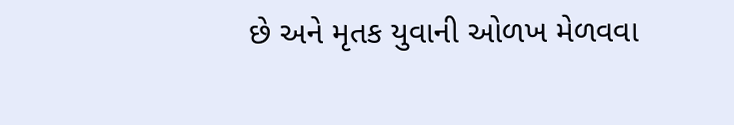છે અને મૃતક યુવાની ઓળખ મેળવવા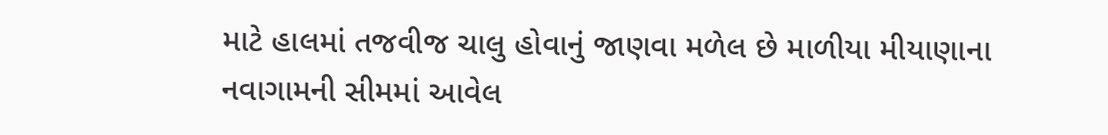માટે હાલમાં તજવીજ ચાલુ હોવાનું જાણવા મળેલ છે માળીયા મીયાણાના નવાગામની સીમમાં આવેલ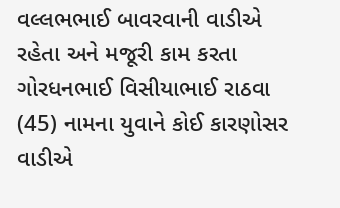વલ્લભભાઈ બાવરવાની વાડીએ રહેતા અને મજૂરી કામ કરતા ગોરધનભાઈ વિસીયાભાઈ રાઠવા (45) નામના યુવાને કોઈ કારણોસર વાડીએ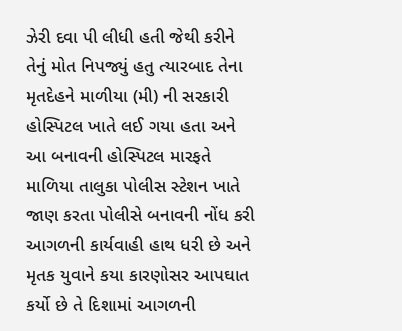ઝેરી દવા પી લીધી હતી જેથી કરીને તેનું મોત નિપજ્યું હતુ ત્યારબાદ તેના મૃતદેહને માળીયા (મી) ની સરકારી હોસ્પિટલ ખાતે લઈ ગયા હતા અને આ બનાવની હોસ્પિટલ મારફતે માળિયા તાલુકા પોલીસ સ્ટેશન ખાતે જાણ કરતા પોલીસે બનાવની નોંધ કરી આગળની કાર્યવાહી હાથ ધરી છે અને મૃતક યુવાને કયા કારણોસર આપઘાત કર્યો છે તે દિશામાં આગળની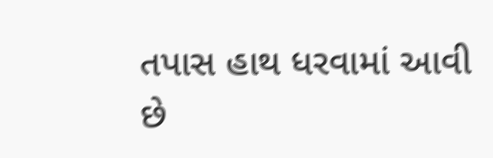તપાસ હાથ ધરવામાં આવી છે